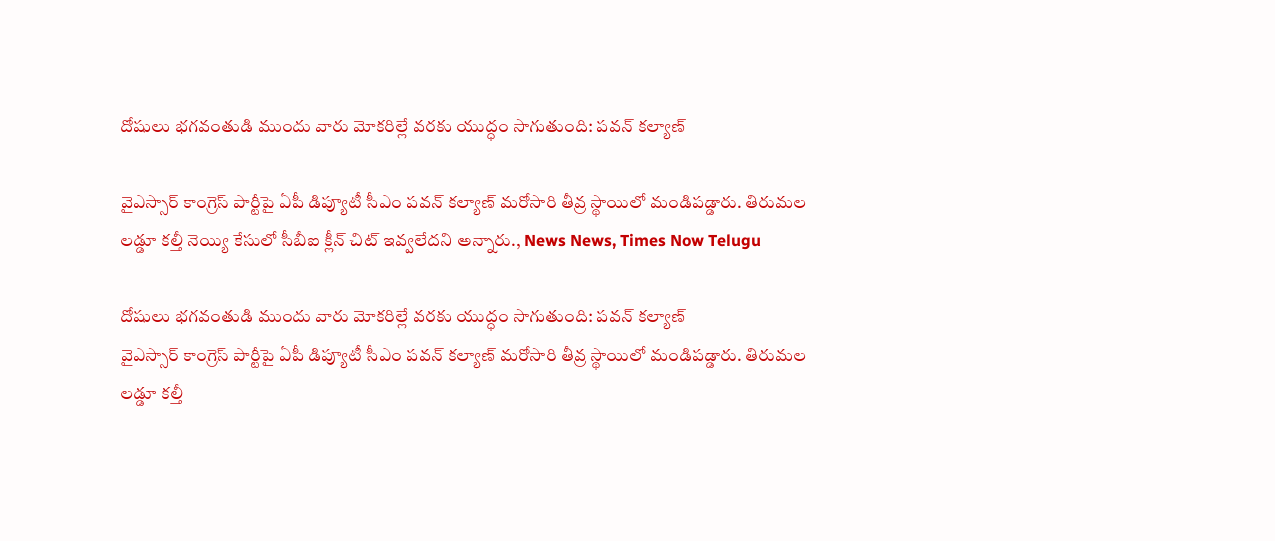దోషులు భగవంతుడి ముందు వారు మోకరిల్లే వరకు యుద్ధం సాగుతుంది: పవన్ కల్యాణ్

వైఎస్సార్ కాంగ్రెస్ పార్టీపై ఏపీ డిప్యూటీ సీఎం పవన్ కల్యాణ్ మరోసారి తీవ్ర స్థాయిలో మండిపడ్డారు. తిరుమల లడ్డూ కల్తీ నెయ్యి కేసులో సీబీఐ క్లీన్ చిట్ ఇవ్వలేదని అన్నారు., News News, Times Now Telugu

దోషులు భగవంతుడి ముందు వారు మోకరిల్లే వరకు యుద్ధం సాగుతుంది: పవన్ కల్యాణ్
వైఎస్సార్ కాంగ్రెస్ పార్టీపై ఏపీ డిప్యూటీ సీఎం పవన్ కల్యాణ్ మరోసారి తీవ్ర స్థాయిలో మండిపడ్డారు. తిరుమల లడ్డూ కల్తీ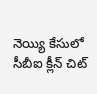నెయ్యి కేసులో సీబీఐ క్లీన్ చిట్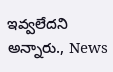ఇవ్వలేదని అన్నారు., News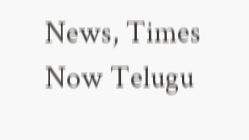News, Times Now Telugu